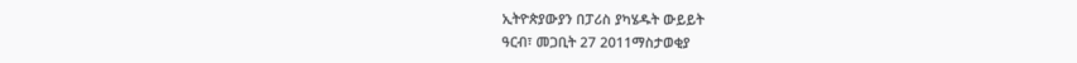ኢትዮጵያውያን በፓሪስ ያካሄዱት ውይይት
ዓርብ፣ መጋቢት 27 2011ማስታወቂያ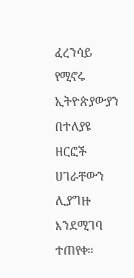ፈረንሳይ የሚኖሩ ኢትዮጵያውያን በተለያዩ ዘርፎች ሀገራቸውን ሊያግዙ እንደሚገባ ተጠየቀ።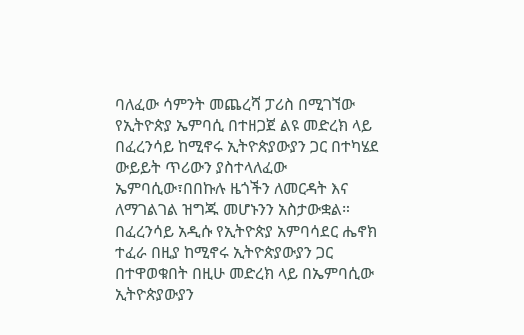ባለፈው ሳምንት መጨረሻ ፓሪስ በሚገኘው የኢትዮጵያ ኤምባሲ በተዘጋጀ ልዩ መድረክ ላይ በፈረንሳይ ከሚኖሩ ኢትዮጵያውያን ጋር በተካሄደ ውይይት ጥሪውን ያስተላለፈው ኤምባሲው፣በበኩሉ ዜጎችን ለመርዳት እና ለማገልገል ዝግጁ መሆኑንን አስታውቋል። በፈረንሳይ አዲሱ የኢትዮጵያ አምባሳደር ሔኖክ ተፈራ በዚያ ከሚኖሩ ኢትዮጵያውያን ጋር በተዋወቁበት በዚሁ መድረክ ላይ በኤምባሲው ኢትዮጵያውያን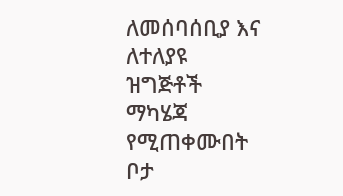ለመሰባሰቢያ እና ለተለያዩ ዝግጅቶች ማካሄጃ የሚጠቀሙበት ቦታ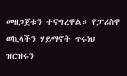መዘጋጀቱን ተናግረዋል። የፓሪስዋ ወኪላችን ሃይማኖት ጥሩነህ ዝርዝሩን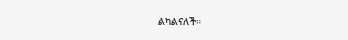ልካልናለች።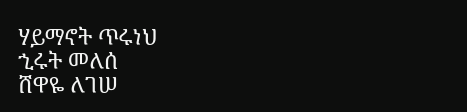ሃይማኖት ጥሩነህ
ኂሩት መለሰ
ሸዋዬ ለገሠ